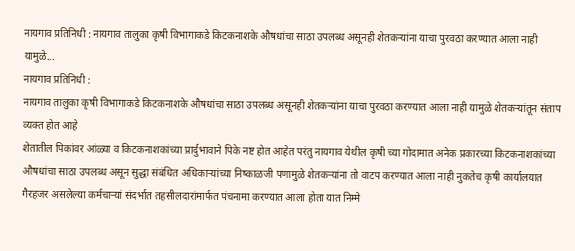नायगाव प्रतिनिधी : नायगाव तालुका कृषी विभागाकडे किटकनाशके औषधांचा साठा उपलब्ध असूनही शेतकऱ्यांना याचा पुरवठा करण्यात आला नाही यामुळे...
नायगाव प्रतिनिधी :
नायगाव तालुका कृषी विभागाकडे किटकनाशके औषधांचा साठा उपलब्ध असूनही शेतकऱ्यांना याचा पुरवठा करण्यात आला नाही यामुळे शेतकऱ्यांतून संताप व्यक्त होत आहे
शेतातील पिकांवर आंळ्या व किटकनाशकांच्या प्रार्दुभावाने पिके नष्ट होत आहेत परंतु नायगाव येथील कृषी च्या गोदामात अनेक प्रकारच्या किटकनाशकांच्या औषधांचा साठा उपलब्ध असून सुद्धा संबंधित अधिकाऱ्यांच्या निष्काळजी पणामुळे शेतकऱ्यांना तो वाटप करण्यात आला नाही नुकतेच कृषी कार्यालयात गैरहजर असलेल्या कर्मचाऱ्यां संदर्भात तहसीलदारांमार्फत पंचनामा करण्यात आला होता यात निम्मे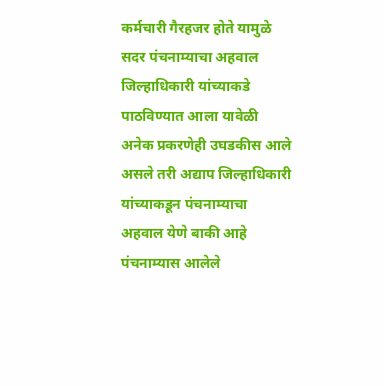कर्मचारी गैरहजर होते यामुळे सदर पंचनाम्याचा अहवाल जिल्हाधिकारी यांच्याकडे पाठविण्यात आला यावेळी अनेक प्रकरणेही उघडकीस आले असले तरी अद्याप जिल्हाधिकारी यांच्याकडून पंचनाम्याचा अहवाल येणे बाकी आहे पंचनाम्यास आलेले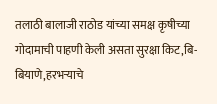तलाठी बालाजी राठोड यांच्या समक्ष कृषीच्या गोदामाची पाहणी केली असता सुरक्षा किट,बि-बियाणे,हरभऱ्याचे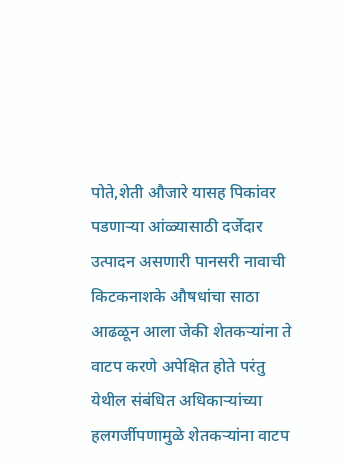पोते,शेती औजारे यासह पिकांवर पडणाऱ्या आंळ्यासाठी दर्जेदार उत्पादन असणारी पानसरी नावाची किटकनाशके औषधांचा साठा आढळून आला जेकी शेतकऱ्यांना ते वाटप करणे अपेक्षित होते परंतु येथील संबंधित अधिकाऱ्यांच्या हलगर्जीपणामुळे शेतकऱ्यांना वाटप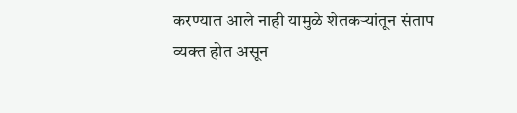करण्यात आले नाही यामुळे शेतकऱ्यांतून संताप व्यक्त होत असून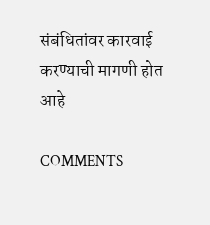संबंधितांवर कारवाई करण्याची मागणी होत आहे

COMMENTS